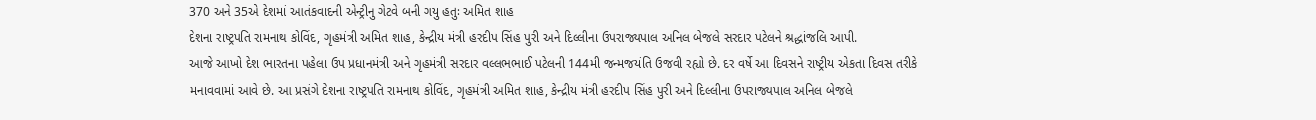370 અને 35એ દેશમાં આતંકવાદની એન્ટ્રીનુ ગેટવે બની ગયુ હતુઃ અમિત શાહ
દેશના રાષ્ટ્રપતિ રામનાથ કોવિંદ, ગૃહમંત્રી અમિત શાહ, કેન્દ્રીય મંત્રી હરદીપ સિંહ પુરી અને દિલ્લીના ઉપરાજ્યપાલ અનિલ બેજલે સરદાર પટેલને શ્રદ્ધાંજલિ આપી.
આજે આખો દેશ ભારતના પહેલા ઉપ પ્રધાનમંત્રી અને ગૃહમંત્રી સરદાર વલ્લભભાઈ પટેલની 144મી જન્મજયંતિ ઉજવી રહ્યો છે. દર વર્ષે આ દિવસને રાષ્ટ્રીય એકતા દિવસ તરીકે મનાવવામાં આવે છે. આ પ્રસંગે દેશના રાષ્ટ્રપતિ રામનાથ કોવિંદ, ગૃહમંત્રી અમિત શાહ, કેન્દ્રીય મંત્રી હરદીપ સિંહ પુરી અને દિલ્લીના ઉપરાજ્યપાલ અનિલ બેજલે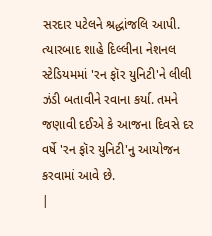સરદાર પટેલને શ્રદ્ધાંજલિ આપી. ત્યારબાદ શાહે દિલ્લીના નેશનલ સ્ટેડિયમમાં 'રન ફૉર યુનિટી'ને લીલી ઝંડી બતાવીને રવાના કર્યા. તમને જણાવી દઈએ કે આજના દિવસે દર વર્ષે 'રન ફૉર યુનિટી'નુ આયોજન કરવામાં આવે છે.
|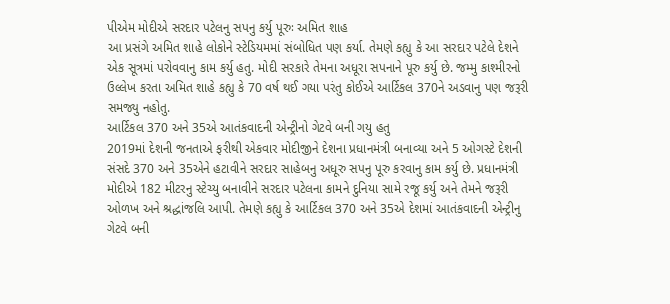પીએમ મોદીએ સરદાર પટેલનુ સપનુ કર્યુ પૂરુઃ અમિત શાહ
આ પ્રસંગે અમિત શાહે લોકોને સ્ટેડિયમમાં સંબોધિત પણ કર્યા. તેમણે કહ્યુ કે આ સરદાર પટેલે દેશને એક સૂત્રમાં પરોવવાનુ કામ કર્યુ હતુ. મોદી સરકારે તેમના અધૂરા સપનાને પૂરુ કર્યુ છે. જમ્મુ કાશ્મીરનો ઉલ્લેખ કરતા અમિત શાહે કહ્યુ કે 70 વર્ષ થઈ ગયા પરંતુ કોઈએ આર્ટિકલ 370ને અડવાનુ પણ જરૂરી સમજ્યુ નહોતુ.
આર્ટિકલ 370 અને 35એ આતંકવાદની એન્ટ્રીનો ગેટવે બની ગયુ હતુ
2019માં દેશની જનતાએ ફરીથી એકવાર મોદીજીને દેશના પ્રધાનમંત્રી બનાવ્યા અને 5 ઓગસ્ટે દેશની સંસદે 370 અને 35એને હટાવીને સરદાર સાહેબનુ અધૂરુ સપનુ પૂરુ કરવાનુ કામ કર્યુ છે. પ્રધાનમંત્રી મોદીએ 182 મીટરનુ સ્ટેચ્યુ બનાવીને સરદાર પટેલના કામને દુનિયા સામે રજૂ કર્યુ અને તેમને જરૂરી ઓળખ અને શ્રદ્ધાંજલિ આપી. તેમણે કહ્યુ કે આર્ટિકલ 370 અને 35એ દેશમાં આતંકવાદની એન્ટ્રીનુ ગેટવે બની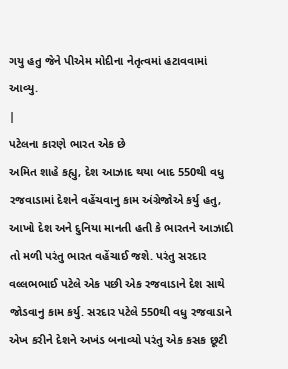ગયુ હતુ જેને પીએમ મોદીના નેતૃત્વમાં હટાવવામાં આવ્યુ.
|
પટેલના કારણે ભારત એક છે
અમિત શાહે કહ્યુ, દેશ આઝાદ થયા બાદ 550થી વધુ રજવાડામાં દેશને વહેંચવાનુ કામ અંગ્રેજોએ કર્યુ હતુ, આખો દેશ અને દુનિયા માનતી હતી કે ભારતને આઝાદી તો મળી પરંતુ ભારત વહેંચાઈ જશે. પરંતુ સરદાર વલ્લભભાઈ પટેલે એક પછી એક રજવાડાને દેશ સાથે જોડવાનુ કામ કર્યુ. સરદાર પટેલે 550થી વધુ રજવાડાને એખ કરીને દેશને અખંડ બનાવ્યો પરંતુ એક કસક છૂટી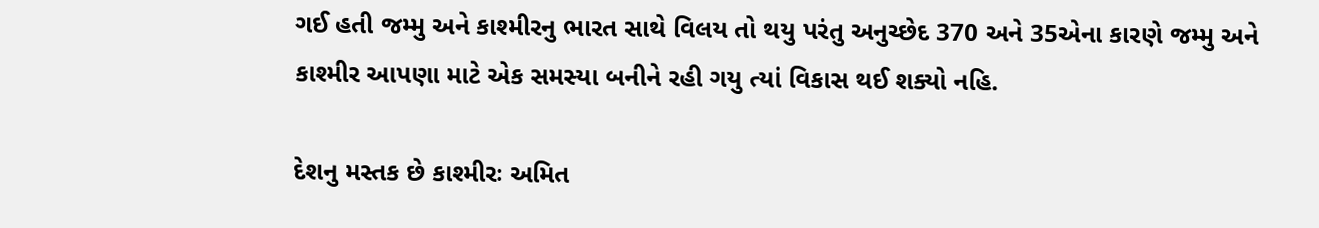ગઈ હતી જમ્મુ અને કાશ્મીરનુ ભારત સાથે વિલય તો થયુ પરંતુ અનુચ્છેદ 370 અને 35એના કારણે જમ્મુ અને કાશ્મીર આપણા માટે એક સમસ્યા બનીને રહી ગયુ ત્યાં વિકાસ થઈ શક્યો નહિ.

દેશનુ મસ્તક છે કાશ્મીરઃ અમિત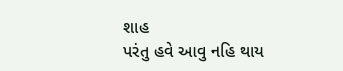શાહ
પરંતુ હવે આવુ નહિ થાય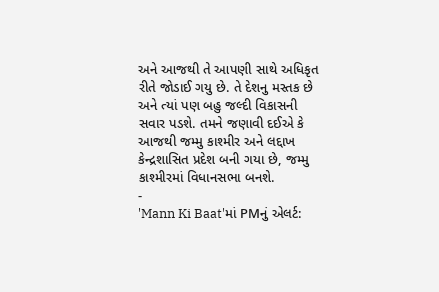અને આજથી તે આપણી સાથે અધિકૃત રીતે જોડાઈ ગયુ છે. તે દેશનુ મસ્તક છે અને ત્યાં પણ બહુ જલ્દી વિકાસની સવાર પડશે. તમને જણાવી દઈએ કે આજથી જમ્મુ કાશ્મીર અને લદ્દાખ કેન્દ્રશાસિત પ્રદેશ બની ગયા છે, જમ્મુ કાશ્મીરમાં વિધાનસભા બનશે.
-
'Mann Ki Baat'માં PMનું એલર્ટ: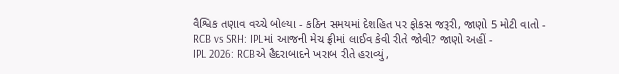વૈશ્વિક તણાવ વચ્ચે બોલ્યા - કઠિન સમયમાં દેશહિત પર ફોકસ જરૂરી, જાણો 5 મોટી વાતો -
RCB vs SRH: IPLમાં આજની મેચ ફ્રીમાં લાઈવ કેવી રીતે જોવી? જાણો અહીં -
IPL 2026: RCBએ હૈદરાબાદને ખરાબ રીતે હરાવ્યું,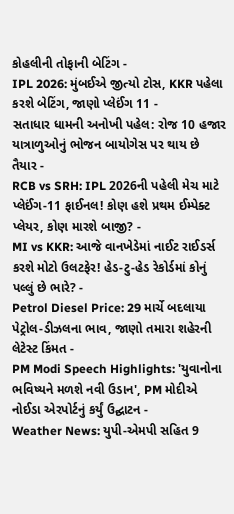કોહલીની તોફાની બેટિંગ -
IPL 2026: મુંબઈએ જીત્યો ટોસ, KKR પહેલા કરશે બેટિંગ, જાણો પ્લેઈંગ 11 -
સતાધાર ધામની અનોખી પહેલ: રોજ 10 હજાર યાત્રાળુઓનું ભોજન બાયોગેસ પર થાય છે તૈયાર -
RCB vs SRH: IPL 2026ની પહેલી મેચ માટે પ્લેઈંગ-11 ફાઈનલ! કોણ હશે પ્રથમ ઈમ્પેક્ટ પ્લેયર, કોણ મારશે બાજી? -
MI vs KKR: આજે વાનખેડેમાં નાઈટ રાઈડર્સ કરશે મોટો ઉલટફેર! હેડ-ટુ-હેડ રેકોર્ડમાં કોનું પલ્લું છે ભારે? -
Petrol Diesel Price: 29 માર્ચે બદલાયા પેટ્રોલ-ડીઝલના ભાવ, જાણો તમારા શહેરની લેટેસ્ટ કિંમત -
PM Modi Speech Highlights: 'યુવાનોના ભવિષ્યને મળશે નવી ઉડાન', PM મોદીએ નોઈડા એરપોર્ટનું કર્યું ઉદ્ઘાટન -
Weather News: યુપી-એમપી સહિત 9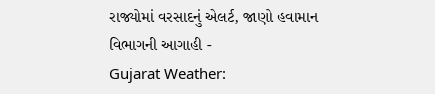રાજ્યોમાં વરસાદનું એલર્ટ, જાણો હવામાન વિભાગની આગાહી -
Gujarat Weather: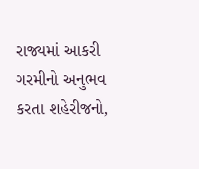રાજ્યમાં આકરી ગરમીનો અનુભવ કરતા શહેરીજનો,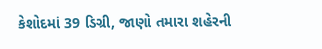કેશોદમાં 39 ડિગ્રી, જાણો તમારા શહેરની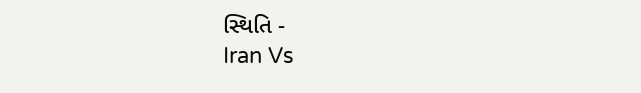સ્થિતિ -
Iran Vs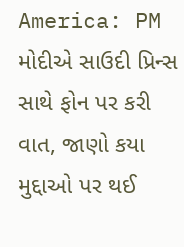America: PM મોદીએ સાઉદી પ્રિન્સ સાથે ફોન પર કરી વાત, જાણો કયા મુદ્દાઓ પર થઈ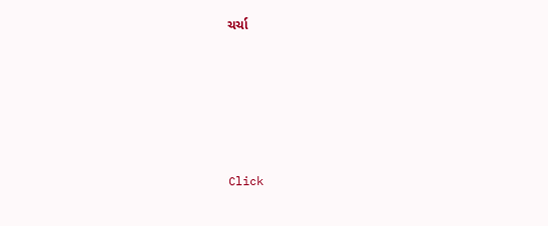ચર્ચા






Click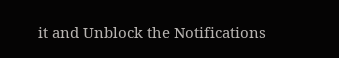it and Unblock the Notifications